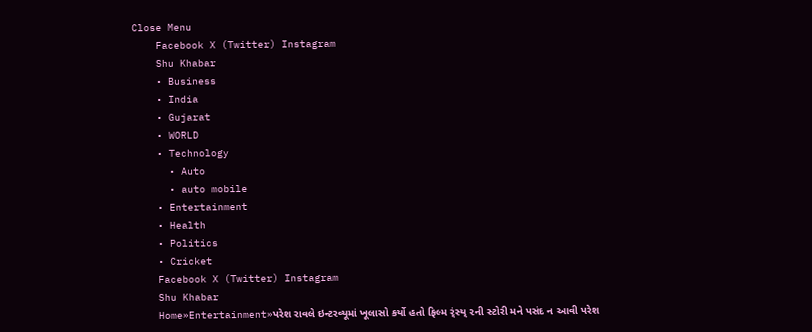Close Menu
    Facebook X (Twitter) Instagram
    Shu Khabar
    • Business
    • India
    • Gujarat
    • WORLD
    • Technology
      • Auto
      • auto mobile
    • Entertainment
    • Health
    • Politics
    • Cricket
    Facebook X (Twitter) Instagram
    Shu Khabar
    Home»Entertainment»પરેશ રાવલે ઇન્ટરવ્યૂમાં ખૂલાસો કર્યો હતો ફિલ્મ ર્ંસ્ય્ ૨ની સ્ટોરી મને પસંદ ન આવી પરેશ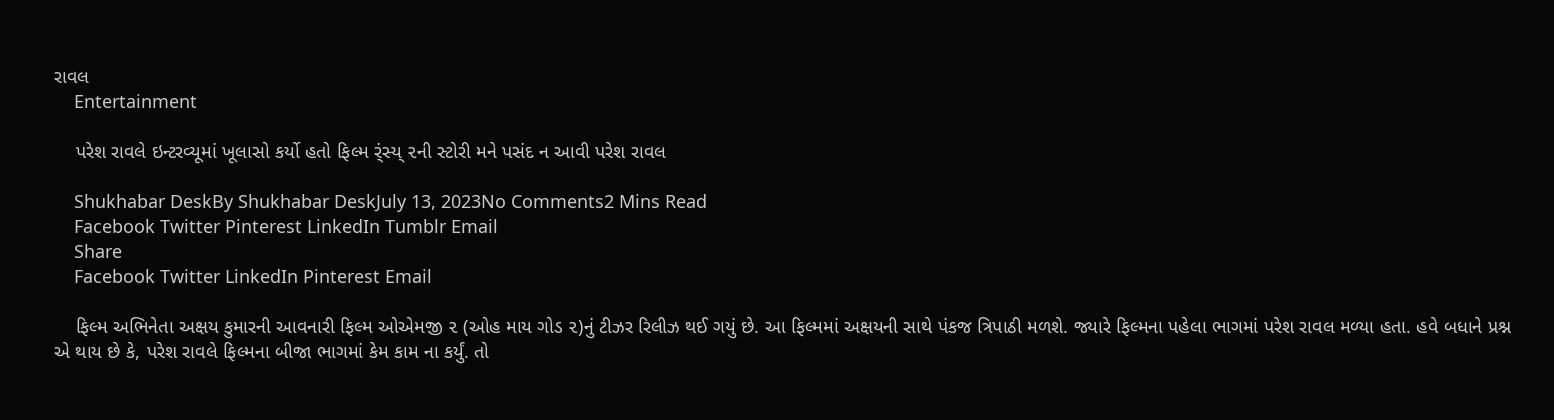રાવલ
    Entertainment

    પરેશ રાવલે ઇન્ટરવ્યૂમાં ખૂલાસો કર્યો હતો ફિલ્મ ર્ંસ્ય્ ૨ની સ્ટોરી મને પસંદ ન આવી પરેશ રાવલ

    Shukhabar DeskBy Shukhabar DeskJuly 13, 2023No Comments2 Mins Read
    Facebook Twitter Pinterest LinkedIn Tumblr Email
    Share
    Facebook Twitter LinkedIn Pinterest Email

    ફિલ્મ અભિનેતા અક્ષય કુમારની આવનારી ફિલ્મ ઓએમજી ૨ (ઓહ માય ગોડ ૨)નું ટીઝર રિલીઝ થઈ ગયું છે. આ ફિલ્મમાં અક્ષયની સાથે પંકજ ત્રિપાઠી મળશે. જ્યારે ફિલ્મના પહેલા ભાગમાં પરેશ રાવલ મળ્યા હતા. હવે બધાને પ્રશ્ન એ થાય છે કે, પરેશ રાવલે ફિલ્મના બીજા ભાગમાં કેમ કામ ના કર્યું. તો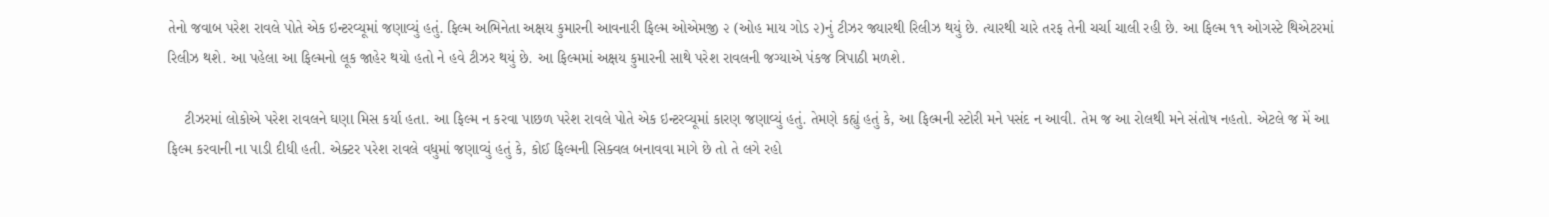તેનો જવાબ પરેશ રાવલે પોતે એક ઇન્ટરવ્યૂમાં જણાવ્યું હતું. ફિલ્મ અભિનેતા અક્ષય કુમારની આવનારી ફિલ્મ ઓએમજી ૨ (ઓહ માય ગોડ ૨)નું ટીઝર જ્યારથી રિલીઝ થયું છે. ત્યારથી ચારે તરફ તેની ચર્ચા ચાલી રહી છે. આ ફિલ્મ ૧૧ ઓગસ્ટે થિએટરમાં રિલીઝ થશે. આ પહેલા આ ફિલ્મનો લૂક જાહેર થયો હતો ને હવે ટીઝર થયું છે. આ ફિલ્મમાં અક્ષય કુમારની સાથે પરેશ રાવલની જગ્યાએ પંકજ ત્રિપાઠી મળશે.

    ટીઝરમાં લોકોએ પરેશ રાવલને ઘણા મિસ કર્યા હતા. આ ફિલ્મ ન કરવા પાછળ પરેશ રાવલે પોતે એક ઇન્ટરવ્યૂમાં કારણ જણાવ્યું હતું. તેમણે કહ્યું હતું કે, આ ફિલ્મની સ્ટોરી મને પસંદ ન આવી. તેમ જ આ રોલથી મને સંતોષ નહતો. એટલે જ મેં આ ફિલ્મ કરવાની ના પાડી દીધી હતી. એક્ટર પરેશ રાવલે વધુમાં જણાવ્યું હતું કે, કોઈ ફિલ્મની સિક્વલ બનાવવા માગે છે તો તે લગે રહો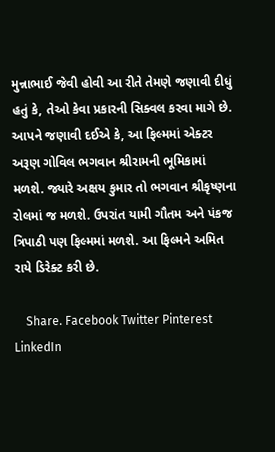મુન્નાભાઈ જેવી હોવી આ રીતે તેમણે જણાવી દીધું હતું કે, તેઓ કેવા પ્રકારની સિક્વલ કરવા માગે છે. આપને જણાવી દઈએ કે, આ ફિલ્મમાં એક્ટર અરૂણ ગોવિલ ભગવાન શ્રીરામની ભૂમિકામાં મળશે. જ્યારે અક્ષય કુમાર તો ભગવાન શ્રીકૃષ્ણના રોલમાં જ મળશે. ઉપરાંત યામી ગૌતમ અને પંકજ ત્રિપાઠી પણ ફિલ્મમાં મળશે. આ ફિલ્મને અમિત રાયે ડિરેક્ટ કરી છે.

    Share. Facebook Twitter Pinterest LinkedIn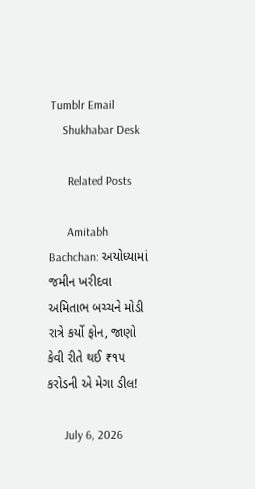Tumblr Email
    Shukhabar Desk

      Related Posts

      Amitabh Bachchan: અયોધ્યામાં જમીન ખરીદવા અમિતાભ બચ્ચને મોડી રાત્રે કર્યો ફોન, જાણો કેવી રીતે થઈ ₹૧૫ કરોડની એ મેગા ડીલ!

      July 6, 2026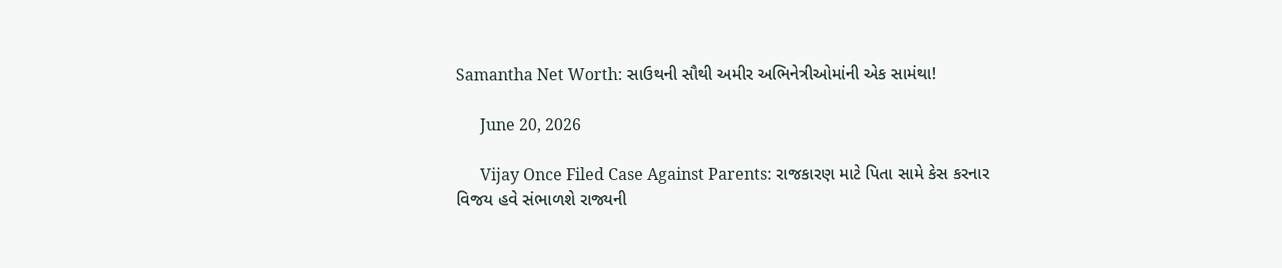Samantha Net Worth: સાઉથની સૌથી અમીર અભિનેત્રીઓમાંની એક સામંથા!

      June 20, 2026

      Vijay Once Filed Case Against Parents: રાજકારણ માટે પિતા સામે કેસ કરનાર વિજય હવે સંભાળશે રાજ્યની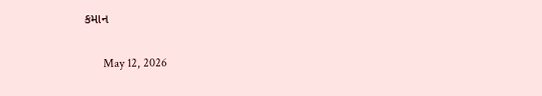કમાન

      May 12, 2026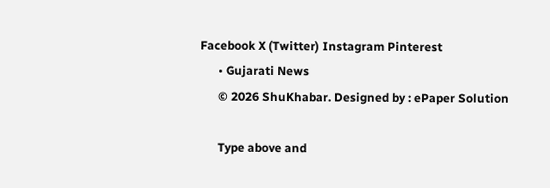Facebook X (Twitter) Instagram Pinterest
      • Gujarati News
      © 2026 ShuKhabar. Designed by : ePaper Solution

      Type above and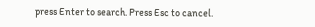press Enter to search. Press Esc to cancel.